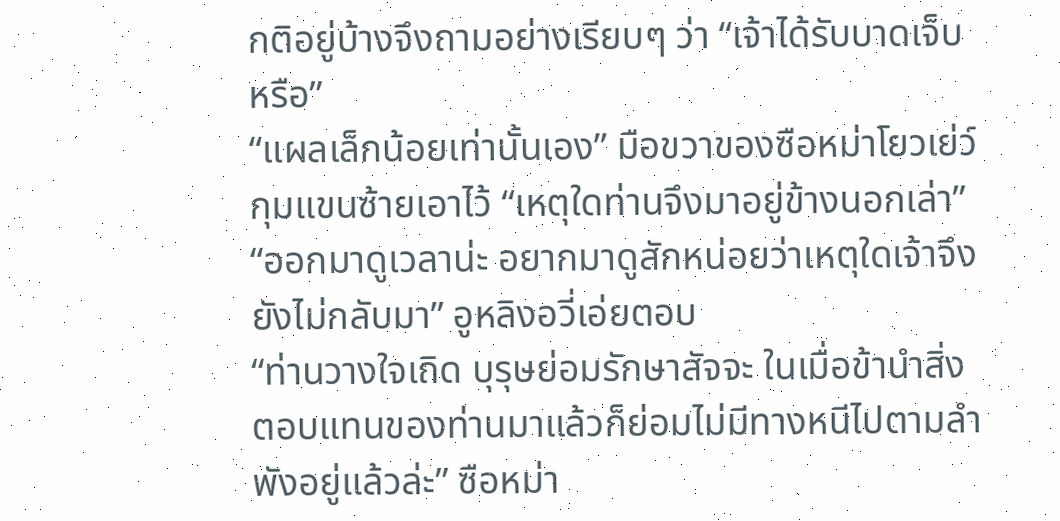กติอยู่บ้างจึงถามอย่างเรียบๆ ว่า “เจ้าได้รับบาดเจ็บหรือ”
“แผลเล็กน้อยเท่านั้นเอง” มือขวาของซือหม่าโยวเย่ว์กุมแขนซ้ายเอาไว้ “เหตุใดท่านจึงมาอยู่ข้างนอกเล่า”
“ออกมาดูเวลาน่ะ อยากมาดูสักหน่อยว่าเหตุใดเจ้าจึงยังไม่กลับมา” อูหลิงอวี่เอ่ยตอบ
“ท่านวางใจเถิด บุรุษย่อมรักษาสัจจะ ในเมื่อข้านำสิ่งตอบแทนของท่านมาแล้วก็ย่อมไม่มีทางหนีไปตามลำพังอยู่แล้วล่ะ” ซือหม่า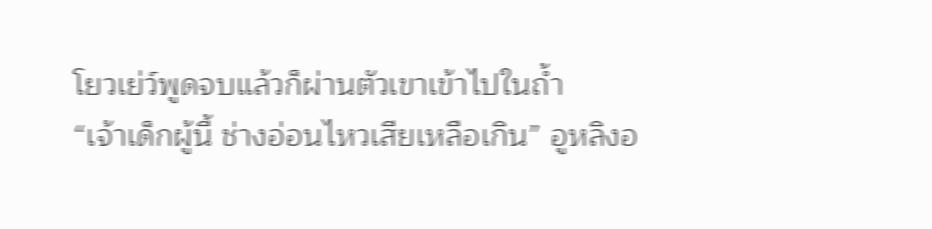โยวเย่ว์พูดจบแล้วก็ผ่านตัวเขาเข้าไปในถ้ำ
“เจ้าเด็กผู้นี้ ช่างอ่อนไหวเสียเหลือเกิน” อูหลิงอ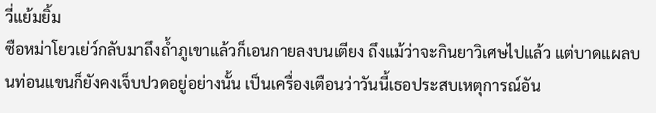วี่แย้มยิ้ม
ซือหม่าโยวเย่ว์กลับมาถึงถ้ำภูเขาแล้วก็เอนกายลงบนเตียง ถึงแม้ว่าจะกินยาวิเศษไปแล้ว แต่บาดแผลบนท่อนแขนก็ยังคงเจ็บปวดอยู่อย่างนั้น เป็นเครื่องเตือนว่าวันนี้เธอประสบเหตุการณ์อัน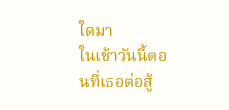ใดมา
ในเช้าวันนี้ตอนที่เธอต่อสู้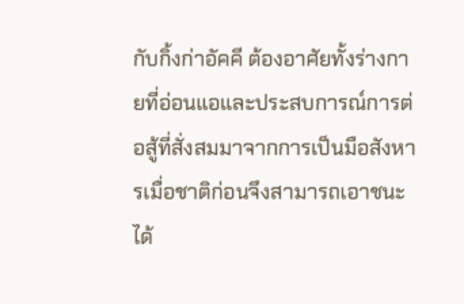กับกิ้งก่าอัคคี ต้องอาศัยทั้งร่างกายที่อ่อนแอและประสบการณ์การต่อสู้ที่สั่งสมมาจากการเป็นมือสังหารเมื่อชาติก่อนจึงสามารถเอาชนะได้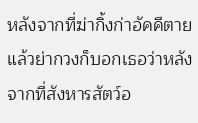หลังจากที่ฆ่ากิ้งก่าอัคคีตายแล้วย่ากวงก็บอกเธอว่าหลังจากที่สังหารสัตว์อ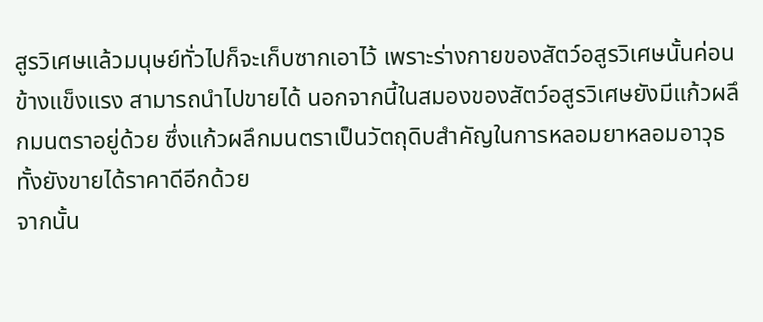สูรวิเศษแล้วมนุษย์ทั่วไปก็จะเก็บซากเอาไว้ เพราะร่างกายของสัตว์อสูรวิเศษนั้นค่อนข้างแข็งแรง สามารถนำไปขายได้ นอกจากนี้ในสมองของสัตว์อสูรวิเศษยังมีแก้วผลึกมนตราอยู่ด้วย ซึ่งแก้วผลึกมนตราเป็นวัตถุดิบสำคัญในการหลอมยาหลอมอาวุธ ทั้งยังขายได้ราคาดีอีกด้วย
จากนั้น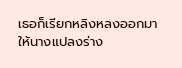เธอก็เรียกหลิงหลงออกมา ให้นางแปลงร่าง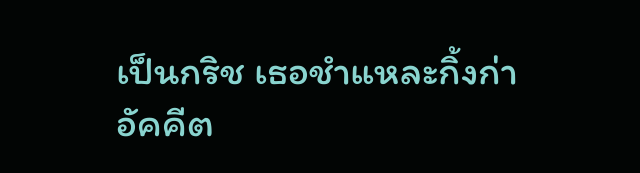เป็นกริช เธอชำแหละกิ้งก่าอัคคีต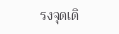รงจุดเดิ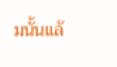มนั้นแล้